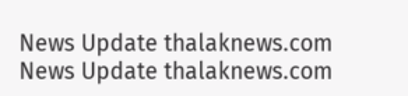News Update thalaknews.com
News Update thalaknews.com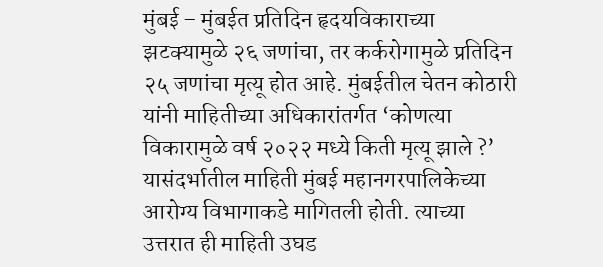मुंबई – मुंबईत प्रतिदिन हृदयविकाराच्या झटक्यामुळे २६ जणांचा, तर कर्करोगामुळे प्रतिदिन २५ जणांचा मृत्यू होत आहे. मुंबईतील चेतन कोठारी यांनी माहितीच्या अधिकारांतर्गत ‘कोणत्या विकारामुळे वर्ष २०२२ मध्ये किती मृत्यू झाले ?’ यासंदर्भातील माहिती मुंबई महानगरपालिकेच्या आरोग्य विभागाकडे मागितली होती. त्याच्या उत्तरात ही माहिती उघड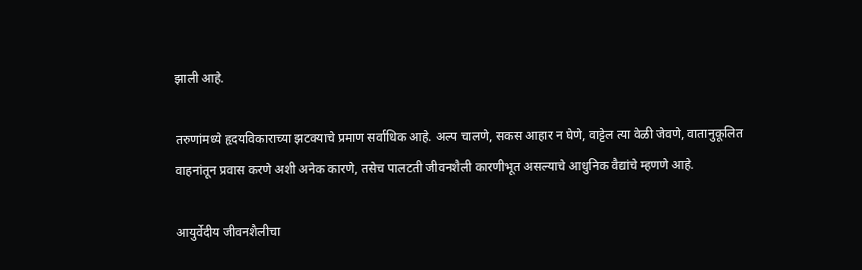झाली आहे.

तरुणांमध्ये हृदयविकाराच्या झटक्याचे प्रमाण सर्वाधिक आहे. अल्प चालणे, सकस आहार न घेणे, वाट्टेल त्या वेळी जेवणे, वातानुकूलित वाहनांतून प्रवास करणे अशी अनेक कारणे, तसेच पालटती जीवनशैली कारणीभूत असल्याचे आधुनिक वैद्यांचे म्हणणे आहे.

आयुर्वेदीय जीवनशैलीचा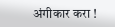अंगीकार करा !